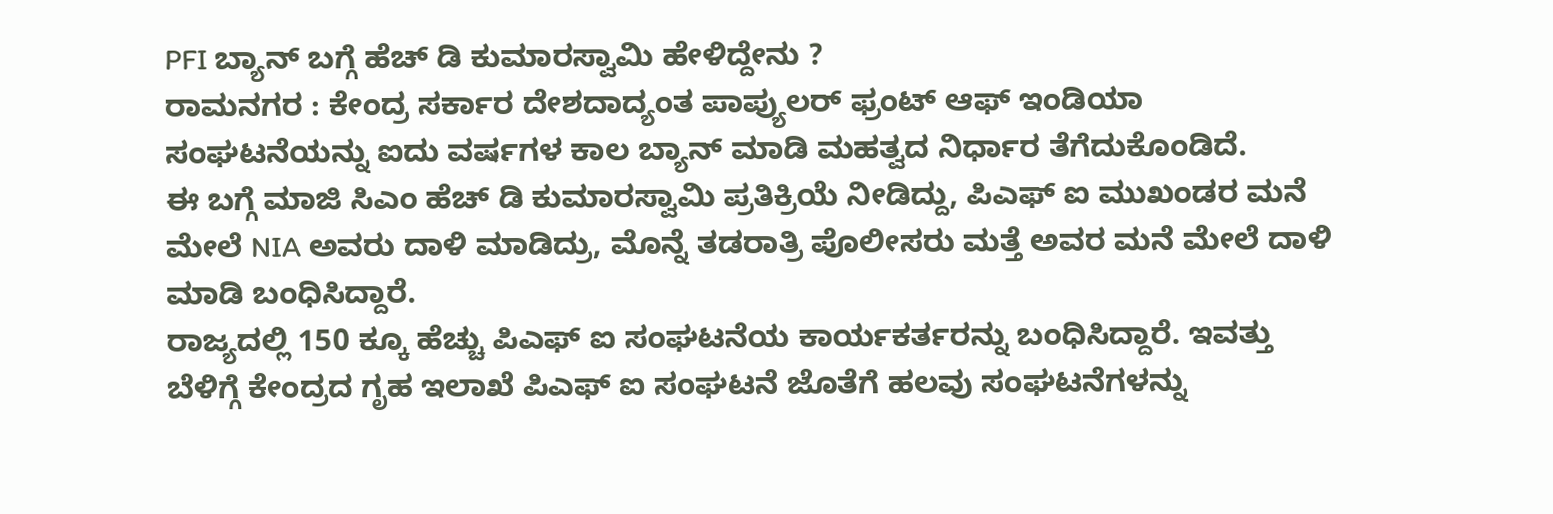PFI ಬ್ಯಾನ್ ಬಗ್ಗೆ ಹೆಚ್ ಡಿ ಕುಮಾರಸ್ವಾಮಿ ಹೇಳಿದ್ದೇನು ?
ರಾಮನಗರ : ಕೇಂದ್ರ ಸರ್ಕಾರ ದೇಶದಾದ್ಯಂತ ಪಾಪ್ಯುಲರ್ ಫ್ರಂಟ್ ಆಫ್ ಇಂಡಿಯಾ ಸಂಘಟನೆಯನ್ನು ಐದು ವರ್ಷಗಳ ಕಾಲ ಬ್ಯಾನ್ ಮಾಡಿ ಮಹತ್ವದ ನಿರ್ಧಾರ ತೆಗೆದುಕೊಂಡಿದೆ.
ಈ ಬಗ್ಗೆ ಮಾಜಿ ಸಿಎಂ ಹೆಚ್ ಡಿ ಕುಮಾರಸ್ವಾಮಿ ಪ್ರತಿಕ್ರಿಯೆ ನೀಡಿದ್ದು, ಪಿಎಫ್ ಐ ಮುಖಂಡರ ಮನೆ ಮೇಲೆ NIA ಅವರು ದಾಳಿ ಮಾಡಿದ್ರು, ಮೊನ್ನೆ ತಡರಾತ್ರಿ ಪೊಲೀಸರು ಮತ್ತೆ ಅವರ ಮನೆ ಮೇಲೆ ದಾಳಿ ಮಾಡಿ ಬಂಧಿಸಿದ್ದಾರೆ.
ರಾಜ್ಯದಲ್ಲಿ 150 ಕ್ಕೂ ಹೆಚ್ಚು ಪಿಎಫ್ ಐ ಸಂಘಟನೆಯ ಕಾರ್ಯಕರ್ತರನ್ನು ಬಂಧಿಸಿದ್ದಾರೆ. ಇವತ್ತು ಬೆಳಿಗ್ಗೆ ಕೇಂದ್ರದ ಗೃಹ ಇಲಾಖೆ ಪಿಎಫ್ ಐ ಸಂಘಟನೆ ಜೊತೆಗೆ ಹಲವು ಸಂಘಟನೆಗಳನ್ನು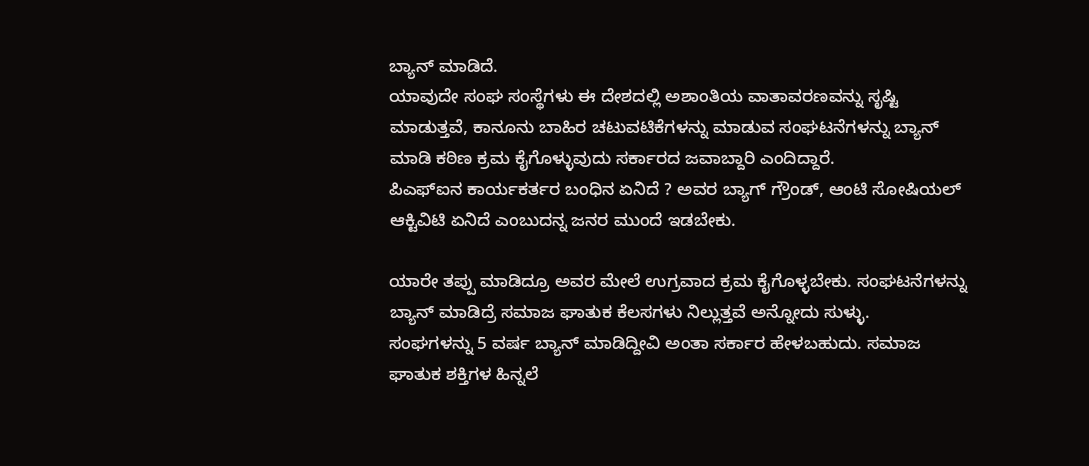ಬ್ಯಾನ್ ಮಾಡಿದೆ.
ಯಾವುದೇ ಸಂಘ ಸಂಸ್ಥೆಗಳು ಈ ದೇಶದಲ್ಲಿ ಅಶಾಂತಿಯ ವಾತಾವರಣವನ್ನು ಸೃಷ್ಟಿ ಮಾಡುತ್ತವೆ, ಕಾನೂನು ಬಾಹಿರ ಚಟುವಟಿಕೆಗಳನ್ನು ಮಾಡುವ ಸಂಘಟನೆಗಳನ್ನು ಬ್ಯಾನ್ ಮಾಡಿ ಕಠಿಣ ಕ್ರಮ ಕೈಗೊಳ್ಳುವುದು ಸರ್ಕಾರದ ಜವಾಬ್ದಾರಿ ಎಂದಿದ್ದಾರೆ.
ಪಿಎಫ್ಐನ ಕಾರ್ಯಕರ್ತರ ಬಂಧಿನ ಏನಿದೆ ? ಅವರ ಬ್ಯಾಗ್ ಗ್ರೌಂಡ್, ಆಂಟಿ ಸೋಷಿಯಲ್ ಆಕ್ಟಿವಿಟಿ ಏನಿದೆ ಎಂಬುದನ್ನ ಜನರ ಮುಂದೆ ಇಡಬೇಕು.

ಯಾರೇ ತಪ್ಪು ಮಾಡಿದ್ರೂ ಅವರ ಮೇಲೆ ಉಗ್ರವಾದ ಕ್ರಮ ಕೈಗೊಳ್ಳಬೇಕು. ಸಂಘಟನೆಗಳನ್ನು ಬ್ಯಾನ್ ಮಾಡಿದ್ರೆ ಸಮಾಜ ಘಾತುಕ ಕೆಲಸಗಳು ನಿಲ್ಲುತ್ತವೆ ಅನ್ನೋದು ಸುಳ್ಳು.
ಸಂಘಗಳನ್ನು 5 ವರ್ಷ ಬ್ಯಾನ್ ಮಾಡಿದ್ದೀವಿ ಅಂತಾ ಸರ್ಕಾರ ಹೇಳಬಹುದು. ಸಮಾಜ ಘಾತುಕ ಶಕ್ತಿಗಳ ಹಿನ್ನಲೆ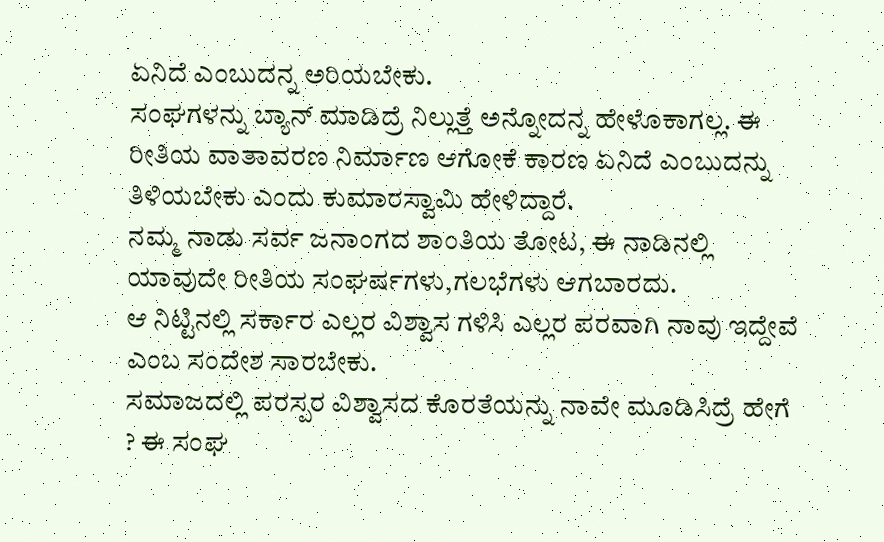ಏನಿದೆ ಎಂಬುದನ್ನ ಅರಿಯಬೇಕು.
ಸಂಘಗಳನ್ನು ಬ್ಯಾನ್ ಮಾಡಿದ್ರೆ ನಿಲ್ಲುತ್ತೆ ಅನ್ನೋದನ್ನ ಹೇಳೊಕಾಗಲ್ಲ. ಈ ರೀತಿಯ ವಾತಾವರಣ ನಿರ್ಮಾಣ ಆಗೋಕೆ ಕಾರಣ ಏನಿದೆ ಎಂಬುದನ್ನು ತಿಳಿಯಬೇಕು ಎಂದು ಕುಮಾರಸ್ವಾಮಿ ಹೇಳಿದ್ದಾರೆ.
ನಮ್ಮ ನಾಡು ಸರ್ವ ಜನಾಂಗದ ಶಾಂತಿಯ ತೋಟ, ಈ ನಾಡಿನಲ್ಲಿ ಯಾವುದೇ ರೀತಿಯ ಸಂಘರ್ಷಗಳು,ಗಲಭೆಗಳು ಆಗಬಾರದು.
ಆ ನಿಟ್ಟಿನಲ್ಲಿ ಸರ್ಕಾರ ಎಲ್ಲರ ವಿಶ್ವಾಸ ಗಳಿಸಿ ಎಲ್ಲರ ಪರವಾಗಿ ನಾವು ಇದ್ದೇವೆ ಎಂಬ ಸಂದೇಶ ಸಾರಬೇಕು.
ಸಮಾಜದಲ್ಲಿ ಪರಸ್ಪರ ವಿಶ್ವಾಸದ ಕೊರತೆಯನ್ನು ನಾವೇ ಮೂಡಿಸಿದ್ರೆ ಹೇಗೆ ? ಈ ಸಂಘ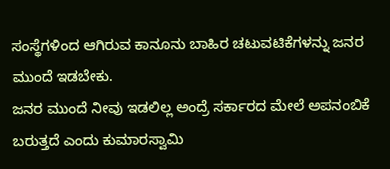ಸಂಸ್ಥೆಗಳಿಂದ ಆಗಿರುವ ಕಾನೂನು ಬಾಹಿರ ಚಟುವಟಿಕೆಗಳನ್ನು ಜನರ ಮುಂದೆ ಇಡಬೇಕು.
ಜನರ ಮುಂದೆ ನೀವು ಇಡಲಿಲ್ಲ ಅಂದ್ರೆ ಸರ್ಕಾರದ ಮೇಲೆ ಅಪನಂಬಿಕೆ ಬರುತ್ತದೆ ಎಂದು ಕುಮಾರಸ್ವಾಮಿ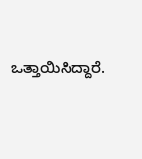ಒತ್ತಾಯಿಸಿದ್ದಾರೆ.